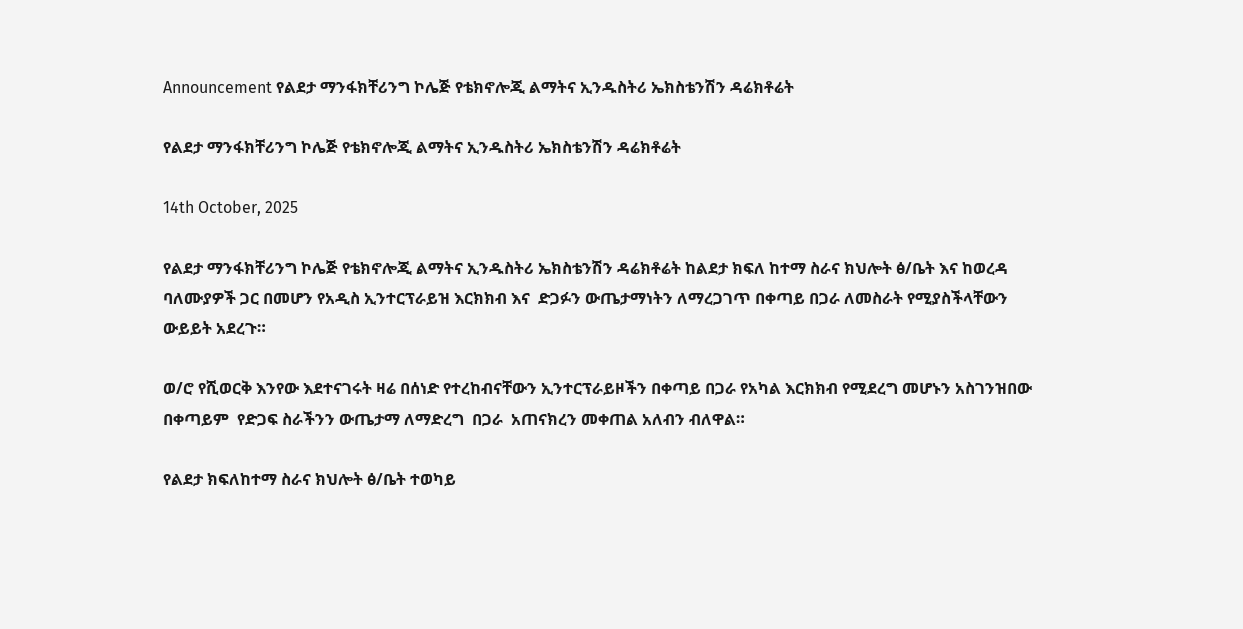Announcement የልደታ ማንፋክቸሪንግ ኮሌጅ የቴክኖሎጂ ልማትና ኢንዱስትሪ ኤክስቴንሽን ዳሬክቶሬት

የልደታ ማንፋክቸሪንግ ኮሌጅ የቴክኖሎጂ ልማትና ኢንዱስትሪ ኤክስቴንሽን ዳሬክቶሬት

14th October, 2025

የልደታ ማንፋክቸሪንግ ኮሌጅ የቴክኖሎጂ ልማትና ኢንዱስትሪ ኤክስቴንሽን ዳሬክቶሬት ከልደታ ክፍለ ከተማ ስራና ክህሎት ፅ/ቤት እና ከወረዳ ባለሙያዎች ጋር በመሆን የአዲስ ኢንተርፕራይዝ እርክክብ እና  ድጋፉን ውጤታማነትን ለማረጋገጥ በቀጣይ በጋራ ለመስራት የሚያስችላቸውን ውይይት አደረጉ።

ወ/ሮ የሺወርቅ እንየው እደተናገሩት ዛሬ በሰነድ የተረከብናቸውን ኢንተርፕራይዞችን በቀጣይ በጋራ የአካል እርክክብ የሚደረግ መሆኑን አስገንዝበው በቀጣይም  የድጋፍ ስራችንን ውጤታማ ለማድረግ  በጋራ  አጠናክረን መቀጠል አለብን ብለዋል።

የልደታ ክፍለከተማ ስራና ክህሎት ፅ/ቤት ተወካይ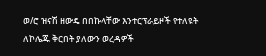ወ/ሮ ዝናሽ ዘውዴ በበኩላቸው እንተርፕራይዞች የተለዩት ለኮሌጁ ቅርበት ያለውን ወረዳዎች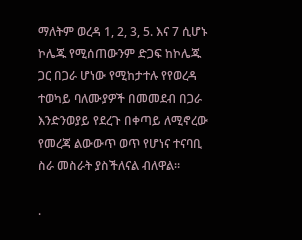ማለትም ወረዳ 1, 2, 3, 5. እና 7 ሲሆኑ ኮሌጁ የሚሰጠውንም ድጋፍ ከኮሌጁ ጋር በጋራ ሆነው የሚከታተሉ የየወረዳ ተወካይ ባለሙያዎች በመመደብ በጋራ እንድንወያይ የደረጉ በቀጣይ ለሚኖረው የመረጃ ልውውጥ ወጥ የሆነና ተናባቢ ስራ መስራት ያስችለናል ብለዋል።

.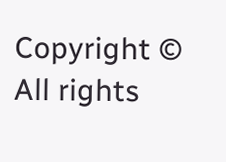Copyright © All rights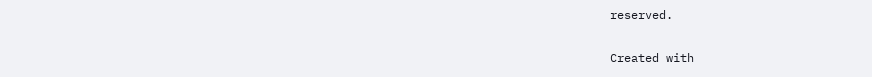reserved.

Created with